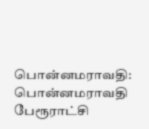பொன்னமராவதி:
பொன்னமராவதி பேரூராட்சி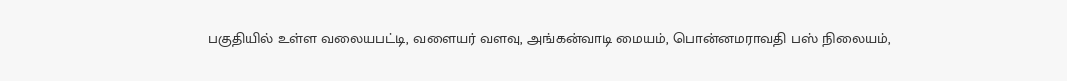பகுதியில் உள்ள வலையபட்டி, வளையர் வளவு, அங்கன்வாடி மையம், பொன்னமராவதி பஸ் நிலையம்,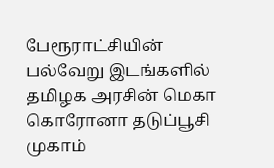பேரூராட்சியின் பல்வேறு இடங்களில் தமிழக அரசின் மெகா கொரோனா தடுப்பூசி முகாம்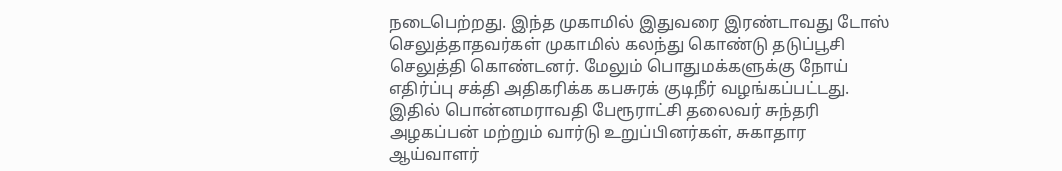நடைபெற்றது. இந்த முகாமில் இதுவரை இரண்டாவது டோஸ் செலுத்தாதவர்கள் முகாமில் கலந்து கொண்டு தடுப்பூசி செலுத்தி கொண்டனர். மேலும் பொதுமக்களுக்கு நோய் எதிர்ப்பு சக்தி அதிகரிக்க கபசுரக் குடிநீர் வழங்கப்பட்டது. இதில் பொன்னமராவதி பேரூராட்சி தலைவர் சுந்தரி அழகப்பன் மற்றும் வார்டு உறுப்பினர்கள், சுகாதார ஆய்வாளர்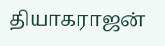தியாகராஜன்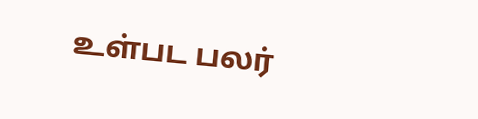உள்பட பலர்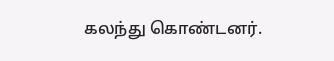கலந்து கொண்டனர்.